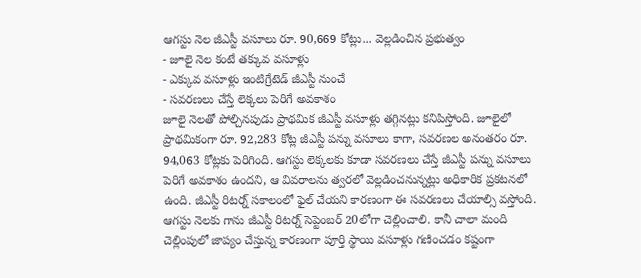ఆగస్టు నెల జీఎస్టీ వసూలు రూ. 90,669 కోట్లు... వెల్లడించిన ప్రభుత్వం
- జూలై నెల కంటే తక్కువ వసూళ్లు
- ఎక్కువ వసూళ్లు ఇంటిగ్రేటెడ్ జీఎస్టీ నుంచే
- సవరణలు చేస్తే లెక్కలు పెరిగే అవకాశం
జూలై నెలతో పోల్చినపుడు ప్రాథమిక జీఎస్టీ వసూళ్లు తగ్గినట్లు కనిపిస్తోంది. జూలైలో ప్రాథమికంగా రూ. 92,283 కోట్ల జీఎస్టీ పన్ను వసూలు కాగా, సవరణల అనంతరం రూ. 94,063 కోట్లకు పెరిగింది. ఆగస్టు లెక్కలకు కూడా సవరణలు చేస్తే జీఎస్టీ పన్ను వసూలు పెరిగే అవకాశం ఉందని, ఆ వివరాలను త్వరలో వెల్లడించనున్నట్లు అధికారిక ప్రకటనలో ఉంది. జీఎస్టీ రిటర్న్ సకాలంలో ఫైల్ చేయని కారణంగా ఈ సవరణలు చేయాల్సి వస్తోంది. ఆగస్టు నెలకు గాను జీఎస్టీ రిటర్న్ సెప్టెంబర్ 20లోగా చెల్లించాలి. కానీ చాలా మంది చెల్లింపులో జాప్యం చేస్తున్న కారణంగా పూర్తి స్థాయి వసూళ్లు గణించడం కష్టంగా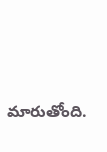మారుతోంది.